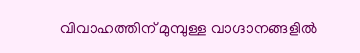വിവാഹത്തിന് മുമ്പുള്ള വാഗ്ദാനങ്ങളില്‍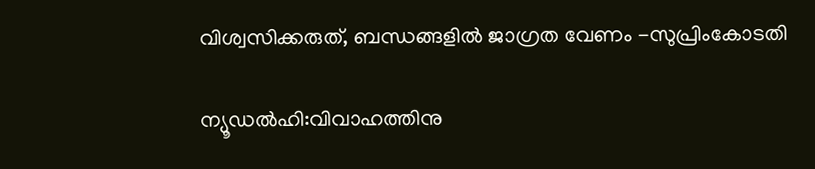വിശ്വസിക്കരുത്, ബന്ധങ്ങളില്‍ ജാഗ്രത വേണം -സുപ്രിംകോടതി

ന്യൂഡൽഹി:വിവാഹത്തിനു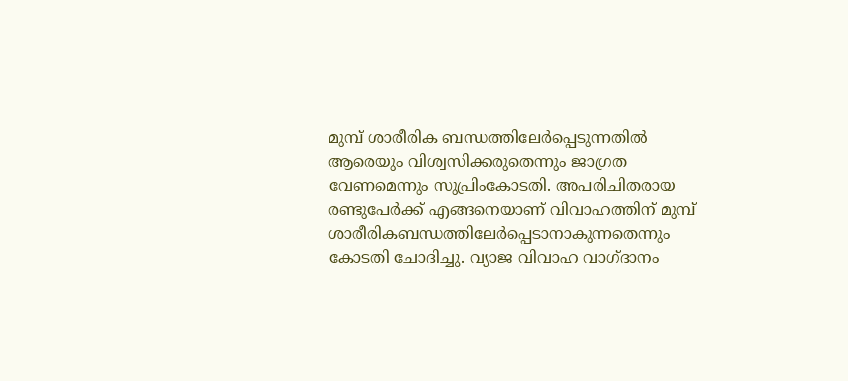മുമ്പ് ശാരീരിക ബന്ധത്തിലേര്‍പ്പെടുന്നതില്‍ ആരെയും വിശ്വസിക്കരുതെന്നും ജാഗ്രത വേണമെന്നും സുപ്രിംകോടതി. അപരിചിതരായ രണ്ടുപേര്‍ക്ക് എങ്ങനെയാണ് വിവാഹത്തിന് മുമ്പ് ശാരീരികബന്ധത്തിലേര്‍പ്പെടാനാകുന്നതെന്നും കോടതി ചോദിച്ചു. വ്യാജ വിവാഹ വാഗ്ദാനം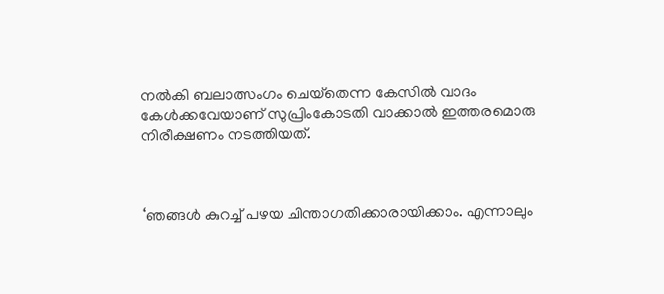നല്‍കി ബലാത്സംഗം ചെയ്‌തെന്ന കേസില്‍ വാദം കേള്‍ക്കവേയാണ് സുപ്രിംകോടതി വാക്കാല്‍ ഇത്തരമൊരു നിരീക്ഷണം നടത്തിയത്.



‘ഞങ്ങള്‍ കുറച്ച് പഴയ ചിന്താഗതിക്കാരായിക്കാം. എന്നാലും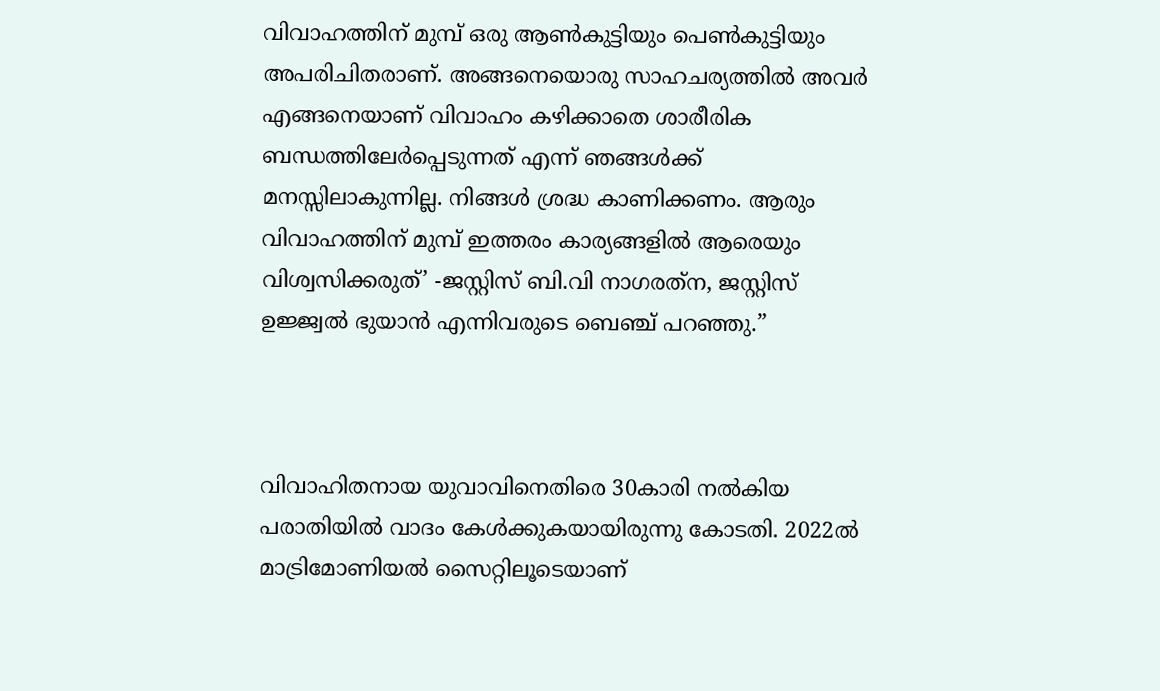വിവാഹത്തിന് മുമ്പ് ഒരു ആണ്‍കുട്ടിയും പെണ്‍കുട്ടിയും അപരിചിതരാണ്. അങ്ങനെയൊരു സാഹചര്യത്തില്‍ അവര്‍ എങ്ങനെയാണ് വിവാഹം കഴിക്കാതെ ശാരീരിക ബന്ധത്തിലേര്‍പ്പെടുന്നത് എന്ന് ഞങ്ങള്‍ക്ക് മനസ്സിലാകുന്നില്ല. നിങ്ങള്‍ ശ്രദ്ധ കാണിക്കണം. ആരും വിവാഹത്തിന് മുമ്പ് ഇത്തരം കാര്യങ്ങളില്‍ ആരെയും വിശ്വസിക്കരുത്’ -ജസ്റ്റിസ് ബി.വി നാഗരത്‌ന, ജസ്റ്റിസ് ഉജ്ജ്വല്‍ ഭുയാന്‍ എന്നിവരുടെ ബെഞ്ച് പറഞ്ഞു.”



വിവാഹിതനായ യുവാവിനെതിരെ 30കാരി നല്‍കിയ പരാതിയില്‍ വാദം കേള്‍ക്കുകയായിരുന്നു കോടതി. 2022ല്‍ മാട്രിമോണിയല്‍ സൈറ്റിലൂടെയാണ്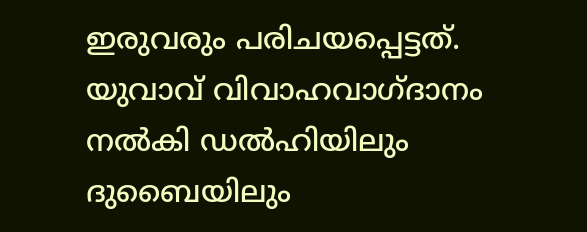ഇരുവരും പരിചയപ്പെട്ടത്. യുവാവ് വിവാഹവാഗ്ദാനം നല്‍കി ഡല്‍ഹിയിലും ദുബൈയിലും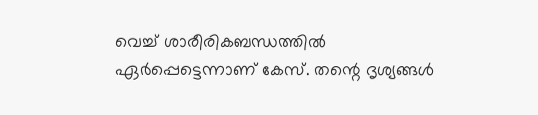വെച്ച് ശാരീരികബന്ധത്തില്‍ ഏര്‍പ്പെട്ടെന്നാണ് കേസ്. തന്റെ ദൃശ്യങ്ങള്‍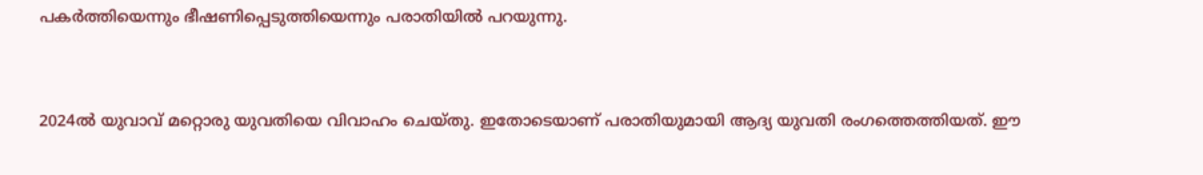പകര്‍ത്തിയെന്നും ഭീഷണിപ്പെടുത്തിയെന്നും പരാതിയില്‍ പറയുന്നു.



2024ല്‍ യുവാവ് മറ്റൊരു യുവതിയെ വിവാഹം ചെയ്തു. ഇതോടെയാണ് പരാതിയുമായി ആദ്യ യുവതി രംഗത്തെത്തിയത്. ഈ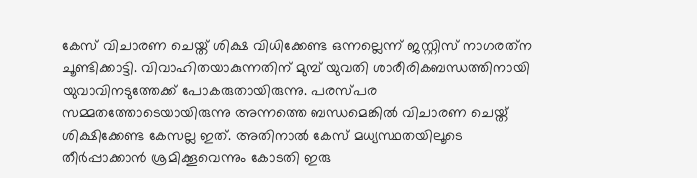കേസ് വിചാരണ ചെയ്ത് ശിക്ഷ വിധിക്കേണ്ട ഒന്നല്ലെന്ന് ജസ്റ്റിസ് നാഗരത്‌ന ചൂണ്ടിക്കാട്ടി. വിവാഹിതയാകുന്നതിന് മുമ്പ് യുവതി ശാരീരികബന്ധത്തിനായി യുവാവിനടുത്തേക്ക് പോകരുതായിരുന്നു. പരസ്പര സമ്മതത്തോടെയായിരുന്നു അന്നത്തെ ബന്ധമെങ്കില്‍ വിചാരണ ചെയ്ത് ശിക്ഷിക്കേണ്ട കേസല്ല ഇത്. അതിനാല്‍ കേസ് മധ്യസ്ഥതയിലൂടെ തീര്‍പ്പാക്കാന്‍ ശ്രമിക്കൂവെന്നും കോടതി ഇരു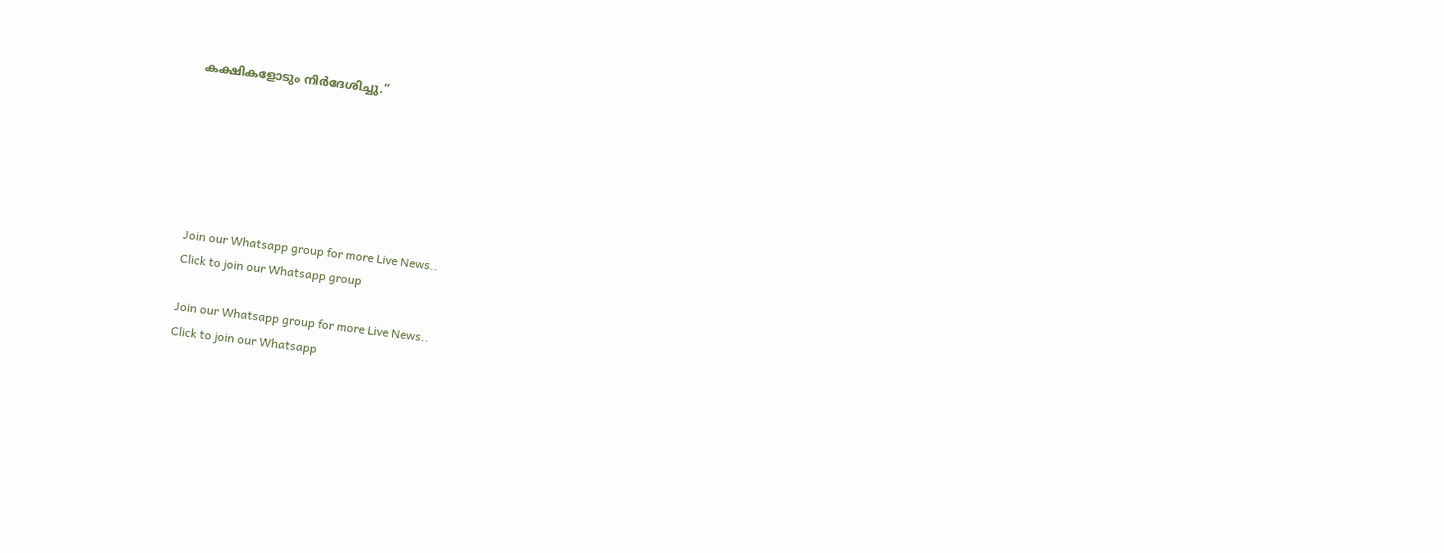കക്ഷികളോടും നിര്‍ദേശിച്ചു.”






Join our Whatsapp group for more Live News..
Click to join our Whatsapp group

Join our Whatsapp group for more Live News..
Click to join our Whatsapp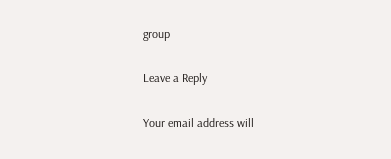group

Leave a Reply

Your email address will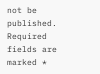not be published. Required fields are marked *